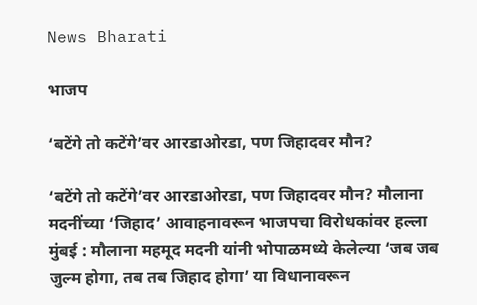News Bharati

भाजप

‘बटेंगे तो कटेंगे’वर आरडाओरडा, पण जिहादवर मौन?

‘बटेंगे तो कटेंगे’वर आरडाओरडा, पण जिहादवर मौन? मौलाना मदनींच्या ‘जिहाद’ आवाहनावरून भाजपचा विरोधकांवर हल्ला मुंबई : मौलाना महमूद मदनी यांनी भोपाळमध्ये केलेल्या ‘जब जब जुल्म होगा, तब तब जिहाद होगा’ या विधानावरून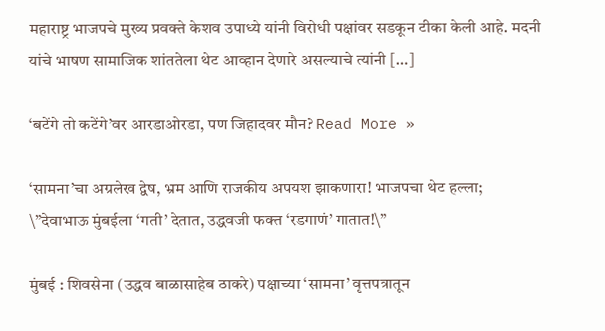महाराष्ट्र भाजपचे मुख्य प्रवक्ते केशव उपाध्ये यांनी विरोधी पक्षांवर सडकून टीका केली आहे. मदनी यांचे भाषण सामाजिक शांततेला थेट आव्हान देणारे असल्याचे त्यांनी […]

‘बटेंगे तो कटेंगे’वर आरडाओरडा, पण जिहादवर मौन? Read More »

‘सामना’चा अग्रलेख द्वेष, भ्रम आणि राजकीय अपयश झाकणारा! भाजपचा थेट हल्ला; \”देवाभाऊ मुंबईला ‘गती’ देतात, उद्धवजी फक्त ‘रडगाणं’ गातात!\”

मुंबई : शिवसेना (उद्धव बाळासाहेब ठाकरे) पक्षाच्या ‘सामना’ वृत्तपत्रातून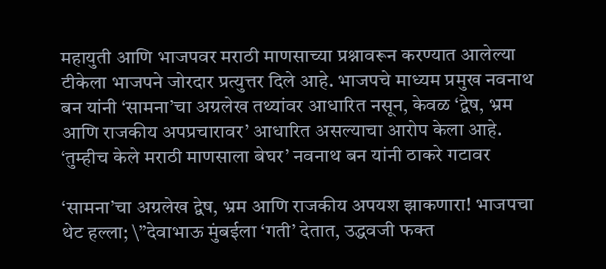महायुती आणि भाजपवर मराठी माणसाच्या प्रश्नावरून करण्यात आलेल्या टीकेला भाजपने जोरदार प्रत्युत्तर दिले आहे. भाजपचे माध्यम प्रमुख नवनाथ बन यांनी ‘सामना’चा अग्रलेख तथ्यांवर आधारित नसून, केवळ ‘द्वेष, भ्रम आणि राजकीय अपप्रचारावर’ आधारित असल्याचा आरोप केला आहे. ‘तुम्हीच केले मराठी माणसाला बेघर’ नवनाथ बन यांनी ठाकरे गटावर

‘सामना’चा अग्रलेख द्वेष, भ्रम आणि राजकीय अपयश झाकणारा! भाजपचा थेट हल्ला; \”देवाभाऊ मुंबईला ‘गती’ देतात, उद्धवजी फक्त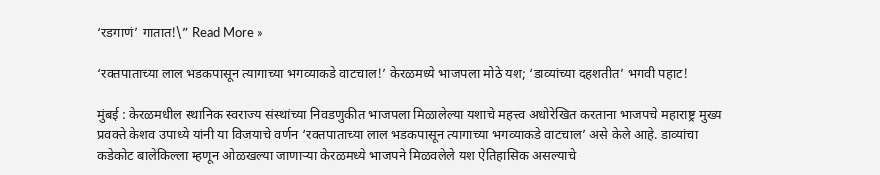‘रडगाणं’ गातात!\” Read More »

‘रक्तपाताच्या लाल भडकपासून त्यागाच्या भगव्याकडे वाटचाल!’ केरळमध्ये भाजपला मोठे यश; ‘डाव्यांच्या दहशतीत’ भगवी पहाट!

मुंबई : केरळमधील स्थानिक स्वराज्य संस्थांच्या निवडणुकीत भाजपला मिळालेल्या यशाचे महत्त्व अधोरेखित करताना भाजपचे महाराष्ट्र मुख्य प्रवक्ते केशव उपाध्ये यांनी या विजयाचे वर्णन ‘रक्तपाताच्या लाल भडकपासून त्यागाच्या भगव्याकडे वाटचाल’ असे केले आहे. डाव्यांचा कडेकोट बालेकिल्ला म्हणून ओळखल्या जाणाऱ्या केरळमध्ये भाजपने मिळवलेले यश ऐतिहासिक असल्याचे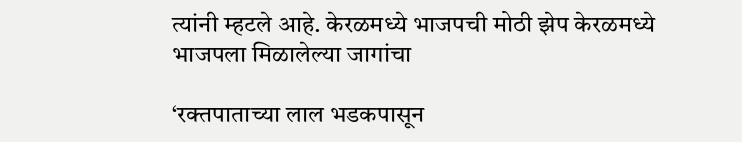त्यांनी म्हटले आहे. केरळमध्ये भाजपची मोठी झेप केरळमध्ये भाजपला मिळालेल्या जागांचा

‘रक्तपाताच्या लाल भडकपासून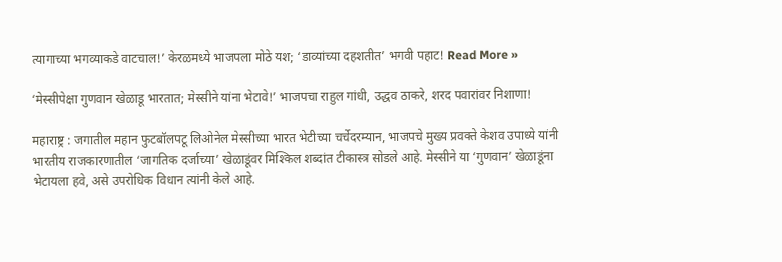त्यागाच्या भगव्याकडे वाटचाल!’ केरळमध्ये भाजपला मोठे यश; ‘डाव्यांच्या दहशतीत’ भगवी पहाट! Read More »

‘मेस्सीपेक्षा गुणवान खेळाडू भारतात; मेस्सीने यांना भेटावे!’ भाजपचा राहुल गांधी, उद्धव ठाकरे, शरद पवारांवर निशाणा!

महाराष्ट्र : जगातील महान फुटबॉलपटू लिओनेल मेस्सीच्या भारत भेटीच्या चर्चेदरम्यान, भाजपचे मुख्य प्रवक्ते केशव उपाध्ये यांनी भारतीय राजकारणातील ‘जागतिक दर्जाच्या’ खेळाडूंवर मिश्किल शब्दांत टीकास्त्र सोडले आहे. मेस्सीने या ‘गुणवान’ खेळाडूंना भेटायला हवे, असे उपरोधिक विधान त्यांनी केले आहे.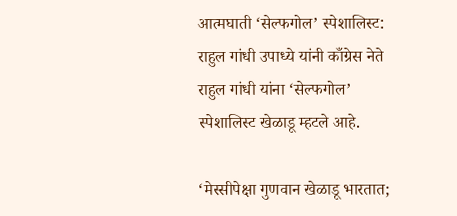आत्मघाती ‘सेल्फगोल’ स्पेशालिस्ट: राहुल गांधी उपाध्ये यांनी काँग्रेस नेते राहुल गांधी यांना ‘सेल्फगोल’ स्पेशालिस्ट खेळाडू म्हटले आहे.

‘मेस्सीपेक्षा गुणवान खेळाडू भारतात;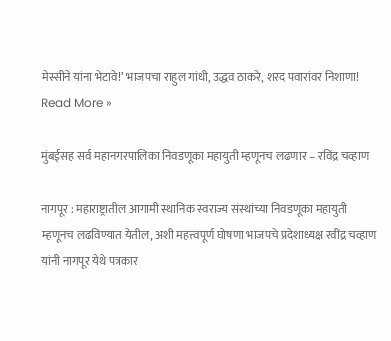मेस्सीने यांना भेटावे!’ भाजपचा राहुल गांधी, उद्धव ठाकरे, शरद पवारांवर निशाणा! Read More »

मुंबईसह सर्व महानगरपालिका निवडणूका महायुती म्हणूनच लढणार – रविंद्र चव्हाण

नागपूर : महाराष्ट्रातील आगामी स्थानिक स्वराज्य संस्थांच्या निवडणूका महायुती म्हणूनच लढविण्यात येतील, अशी महत्त्वपूर्ण घोषणा भाजपचे प्रदेशाध्यक्ष रवींद्र चव्हाण यांनी नागपूर येथे पत्रकार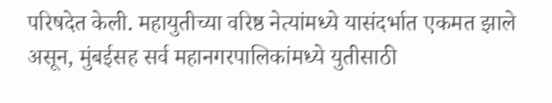परिषदेत केली. महायुतीच्या वरिष्ठ नेत्यांमध्ये यासंदर्भात एकमत झाले असून, मुंबईसह सर्व महानगरपालिकांमध्ये युतीसाठी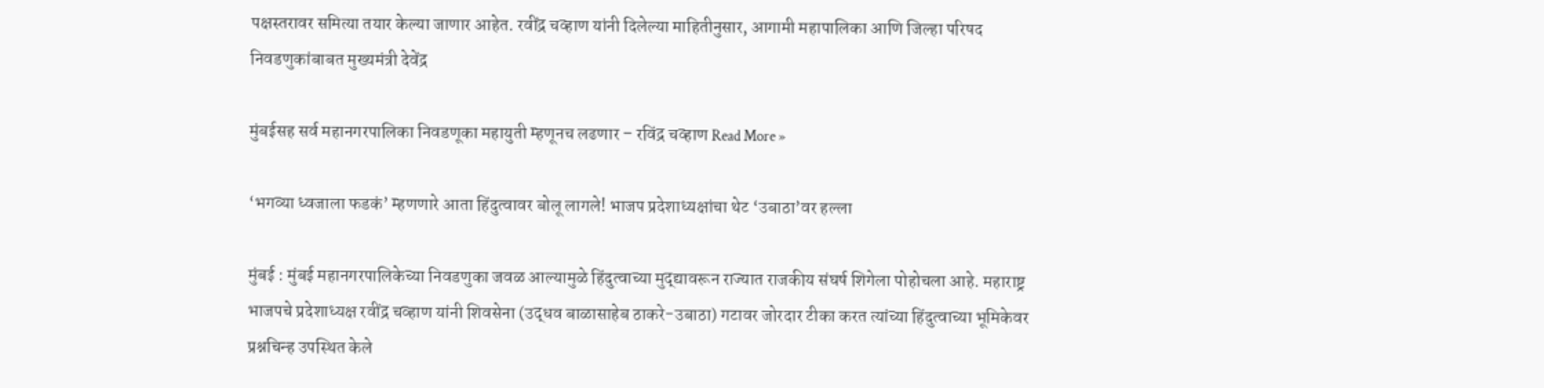पक्षस्तरावर समित्या तयार केल्या जाणार आहेत. रवींद्र चव्हाण यांनी दिलेल्या माहितीनुसार, आगामी महापालिका आणि जिल्हा परिषद निवडणुकांबाबत मुख्यमंत्री देवेंद्र

मुंबईसह सर्व महानगरपालिका निवडणूका महायुती म्हणूनच लढणार – रविंद्र चव्हाण Read More »

‘भगव्या ध्वजाला फडकं’ म्हणणारे आता हिंदुत्वावर बोलू लागले! भाजप प्रदेशाध्यक्षांचा थेट ‘उबाठा’वर हल्ला

मुंबई : मुंबई महानगरपालिकेच्या निवडणुका जवळ आल्यामुळे हिंदुत्वाच्या मुद्द्यावरून राज्यात राजकीय संघर्ष शिगेला पोहोचला आहे. महाराष्ट्र भाजपचे प्रदेशाध्यक्ष रवींद्र चव्हाण यांनी शिवसेना (उद्धव बाळासाहेब ठाकरे-उबाठा) गटावर जोरदार टीका करत त्यांच्या हिंदुत्वाच्या भूमिकेवर प्रश्नचिन्ह उपस्थित केले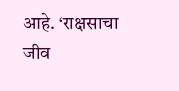आहे. ‘राक्षसाचा जीव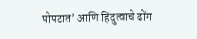पोपटात’ आणि हिंदुत्वाचे ढोंग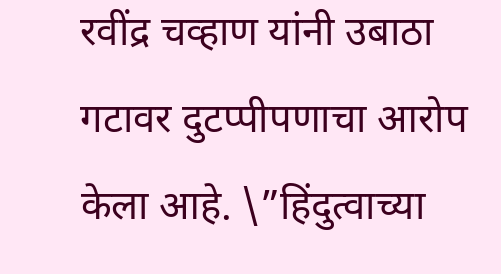रवींद्र चव्हाण यांनी उबाठा गटावर दुटप्पीपणाचा आरोप केला आहे. \”हिंदुत्वाच्या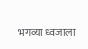भगव्या ध्वजाला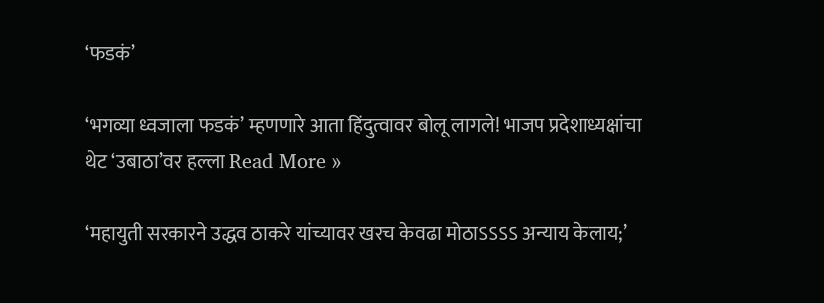‘फडकं’

‘भगव्या ध्वजाला फडकं’ म्हणणारे आता हिंदुत्वावर बोलू लागले! भाजप प्रदेशाध्यक्षांचा थेट ‘उबाठा’वर हल्ला Read More »

‘महायुती सरकारने उद्धव ठाकरे यांच्यावर खरच केवढा मोठाऽऽऽऽ अन्याय केलाय;’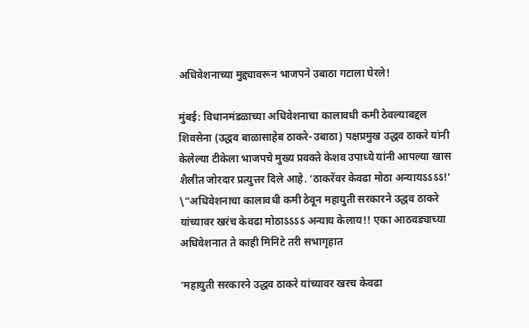अधिवेशनाच्या मुद्द्यावरून भाजपने उबाठा गटाला घेरले!

मुंबई: विधानमंडळाच्या अधिवेशनाचा कालावधी कमी ठेवल्याबद्दल शिवसेना (उद्धव बाळासाहेब ठाकरे-उबाठा) पक्षप्रमुख उद्धव ठाकरे यांनी केलेल्या टीकेला भाजपचे मुख्य प्रवक्ते केशव उपाध्ये यांनी आपल्या खास शैलीत जोरदार प्रत्युत्तर दिले आहे. ‘ठाकरेंवर केवढा मोठा अन्यायऽऽऽऽ!’ \”अधिवेशनाचा कालावधी कमी ठेवून महायुती सरकारने उद्धव ठाकरे यांच्यावर खरंच केवढा मोठाऽऽऽऽ अन्याय केलाय!! एका आठवड्याच्या अधिवेशनात ते काही मिनिटे तरी सभागृहात

‘महायुती सरकारने उद्धव ठाकरे यांच्यावर खरच केवढा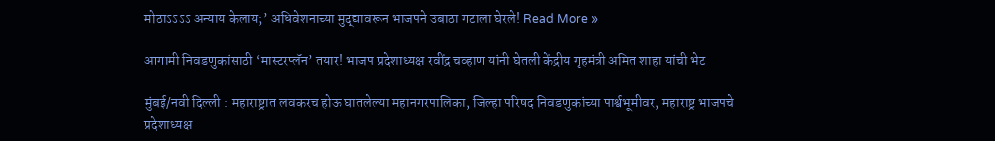मोठाऽऽऽऽ अन्याय केलाय;’ अधिवेशनाच्या मुद्द्यावरून भाजपने उबाठा गटाला घेरले! Read More »

आगामी निवडणुकांसाठी ‘मास्टरप्लॅन’ तयार! भाजप प्रदेशाध्यक्ष रवींद्र चव्हाण यांनी घेतली केंद्रीय गृहमंत्री अमित शाहा यांची भेट

मुंबई/नवी दिल्ली : महाराष्ट्रात लवकरच होऊ घातलेल्या महानगरपालिका, जिल्हा परिषद निवडणुकांच्या पार्श्वभूमीवर, महाराष्ट्र भाजपचे प्रदेशाध्यक्ष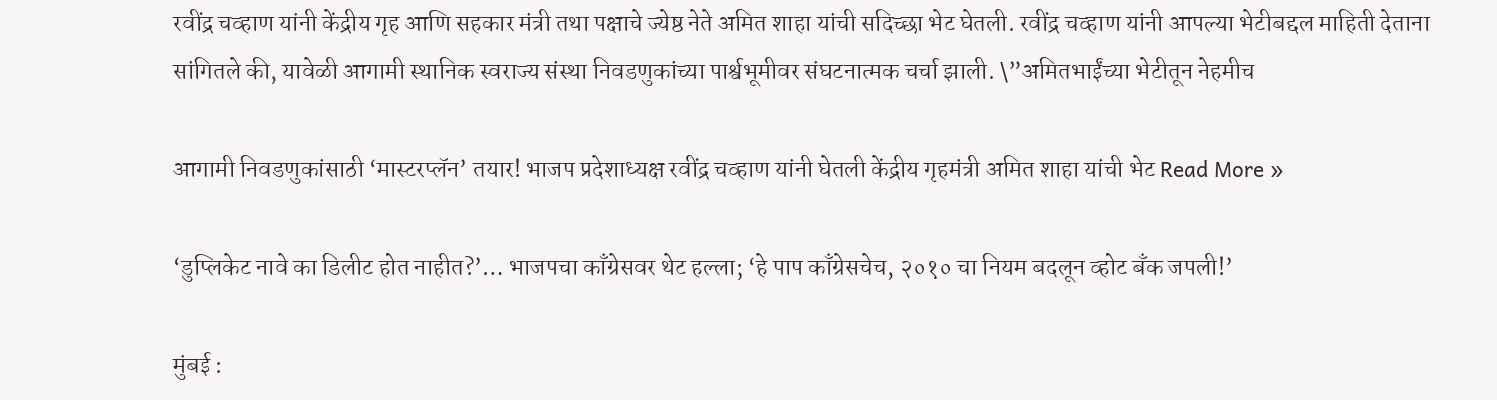रवींद्र चव्हाण यांनी केंद्रीय गृह आणि सहकार मंत्री तथा पक्षाचे ज्येष्ठ नेते अमित शाहा यांची सदिच्छा भेट घेतली. रवींद्र चव्हाण यांनी आपल्या भेटीबद्दल माहिती देताना सांगितले की, यावेळी आगामी स्थानिक स्वराज्य संस्था निवडणुकांच्या पार्श्वभूमीवर संघटनात्मक चर्चा झाली. \”अमितभाईंच्या भेटीतून नेहमीच

आगामी निवडणुकांसाठी ‘मास्टरप्लॅन’ तयार! भाजप प्रदेशाध्यक्ष रवींद्र चव्हाण यांनी घेतली केंद्रीय गृहमंत्री अमित शाहा यांची भेट Read More »

‘डुप्लिकेट नावे का डिलीट होत नाहीत?’… भाजपचा काँग्रेसवर थेट हल्ला; ‘हे पाप काँग्रेसचेच, २०१० चा नियम बदलून व्होट बँक जपली!’

मुंबई :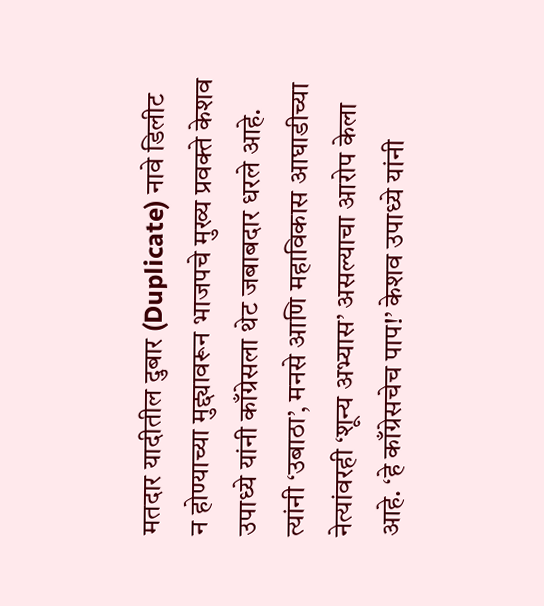मतदार यादीतील दुबार (Duplicate) नावे डिलीट न होण्याच्या मुद्द्यावरून भाजपचे मुख्य प्रवक्ते केशव उपाध्ये यांनी काँग्रेसला थेट जबाबदार धरले आहे. त्यांनी ‘उबाठा’, मनसे आणि महाविकास आघाडीच्या नेत्यांवरही ‘शून्य अभ्यास’ असल्याचा आरोप केला आहे. ‘हे काँग्रेसचेच पाप!’ केशव उपाध्ये यांनी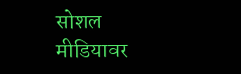सोशल मीडियावर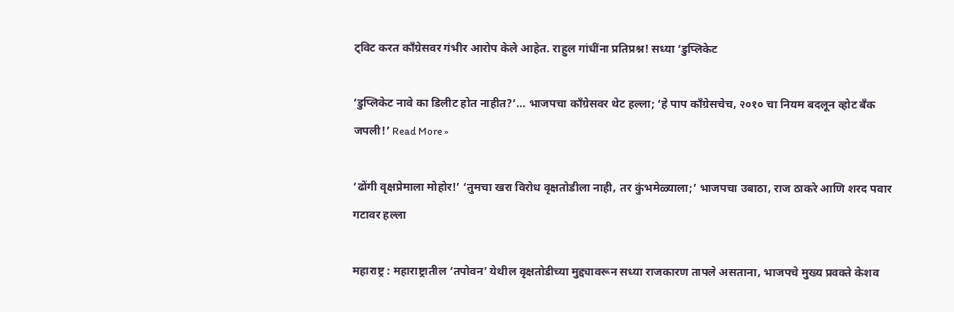ट्विट करत काँग्रेसवर गंभीर आरोप केले आहेत. राहुल गांधींना प्रतिप्रश्न! सध्या ‘डुप्लिकेट

‘डुप्लिकेट नावे का डिलीट होत नाहीत?’… भाजपचा काँग्रेसवर थेट हल्ला; ‘हे पाप काँग्रेसचेच, २०१० चा नियम बदलून व्होट बँक जपली!’ Read More »

‘ढोंगी वृक्षप्रेमाला मोहोर!’ ‘तुमचा खरा विरोध वृक्षतोडीला नाही, तर कुंभमेळ्याला;’ भाजपचा उबाठा, राज ठाकरे आणि शरद पवार गटावर हल्ला

महाराष्ट्र : महाराष्ट्रातील ‘तपोवन’ येथील वृक्षतोडीच्या मुद्द्यावरून सध्या राजकारण तापले असताना, भाजपचे मुख्य प्रवक्ते केशव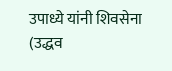उपाध्ये यांनी शिवसेना (उद्धव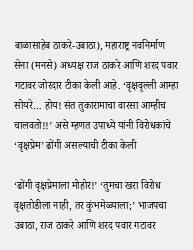बाळासाहेब ठाकरे-उबाठा), महाराष्ट्र नवनिर्माण सेना (मनसे) अध्यक्ष राज ठाकरे आणि शरद पवार गटावर जोरदार टीका केली आहे. ‘वृक्षवृल्ली आम्हा सोयरे… होय! संत तुकारामाचा वारसा आम्हीच चालवतो!!’ असे म्हणत उपाध्ये यांनी विरोधकांचे ‘वृक्षप्रेम’ ढोंगी असल्याची टीका केली

‘ढोंगी वृक्षप्रेमाला मोहोर!’ ‘तुमचा खरा विरोध वृक्षतोडीला नाही, तर कुंभमेळ्याला;’ भाजपचा उबाठा, राज ठाकरे आणि शरद पवार गटावर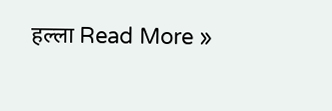हल्ला Read More »